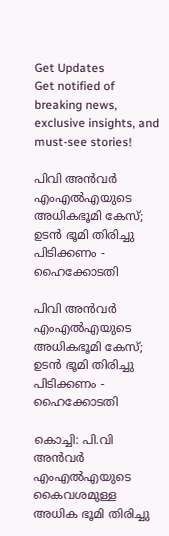Get Updates
Get notified of breaking news, exclusive insights, and must-see stories!

പിവി അൻവർ എംഎല്‍എയുടെ അധികഭൂമി കേസ്; ഉടൻ ഭൂമി തിരിച്ചു പിടിക്കണം - ഹൈക്കോടതി

പിവി അൻവർ എംഎല്‍എയുടെ അധികഭൂമി കേസ്; ഉടൻ ഭൂമി തിരിച്ചു പിടിക്കണം - ഹൈക്കോടതി

കൊച്ചി: പി.വി അന്‍വര്‍ എംഎല്‍എയുടെ കൈവശമുള്ള അധിക ഭൂമി തിരിച്ചു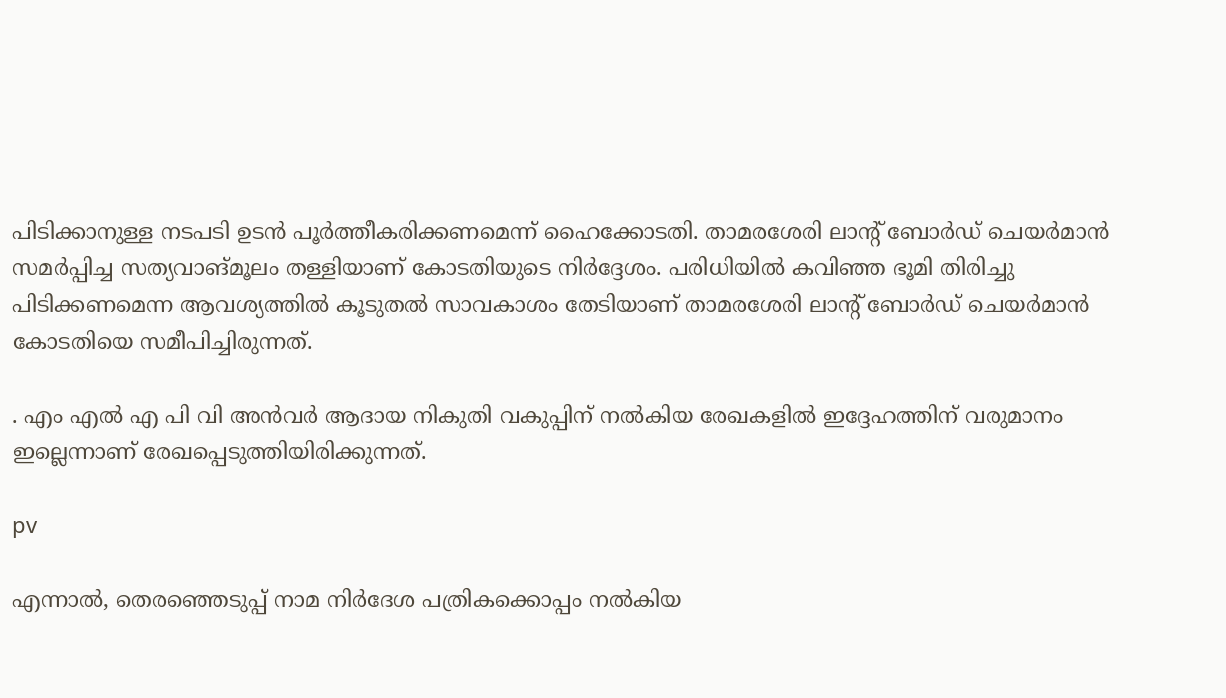പിടിക്കാനുള്ള നടപടി ഉടന്‍ പൂര്‍ത്തീകരിക്കണമെന്ന് ഹൈക്കോടതി. താമരശേരി ലാന്റ് ബോര്‍ഡ് ചെയര്‍മാന്‍ സമര്‍പ്പിച്ച സത്യവാങ്മൂലം തള്ളിയാണ് കോടതിയുടെ നിർദ്ദേശം. പരിധിയില്‍ കവിഞ്ഞ ഭൂമി തിരിച്ചു പിടിക്കണമെന്ന ആവശ്യത്തിൽ കൂടുതല്‍ സാവകാശം തേടിയാണ് താമരശേരി ലാന്റ് ബോര്‍ഡ് ചെയര്‍മാന്‍ കോടതിയെ സമീപിച്ചിരുന്നത്.

. എം എൽ എ പി വി അൻവർ ആദായ നികുതി വകുപ്പിന് നൽകിയ രേഖകളിൽ ഇദ്ദേഹത്തിന് വരുമാനം ഇല്ലെന്നാണ് രേഖപ്പെടുത്തിയിരിക്കുന്നത്.

pv

എന്നാൽ, തെരഞ്ഞെടുപ്പ് നാമ നിർദേശ പത്രികക്കൊപ്പം നൽകിയ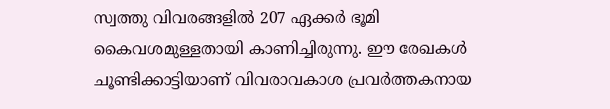സ്വത്തു വിവരങ്ങളിൽ 207 ഏക്കർ ഭൂമി കൈവശമുള്ളതായി കാണിച്ചിരുന്നു. ഈ രേഖകൾ ചൂണ്ടിക്കാട്ടിയാണ് വിവരാവകാശ പ്രവർത്തകനായ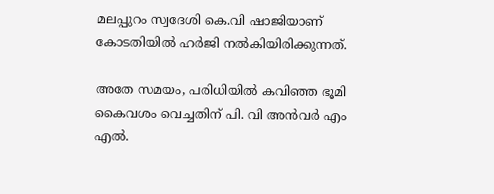മലപ്പുറം സ്വദേശി കെ.വി ഷാജിയാണ് കോടതിയിൽ ഹർജി നൽകിയിരിക്കുന്നത്.

അതേ സമയം, പരിധിയില്‍ കവിഞ്ഞ ഭൂമി കൈവശം വെച്ചതിന് പി. വി അന്‍വർ എം എല്‍.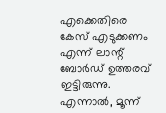എക്കെതിരെ കേസ് എടുക്കണം എന്ന് ലാന്റ് ബോര്‍ഡ് ഉത്തരവ് ഇട്ടിരുന്നു. എന്നാൽ, മൂന്ന്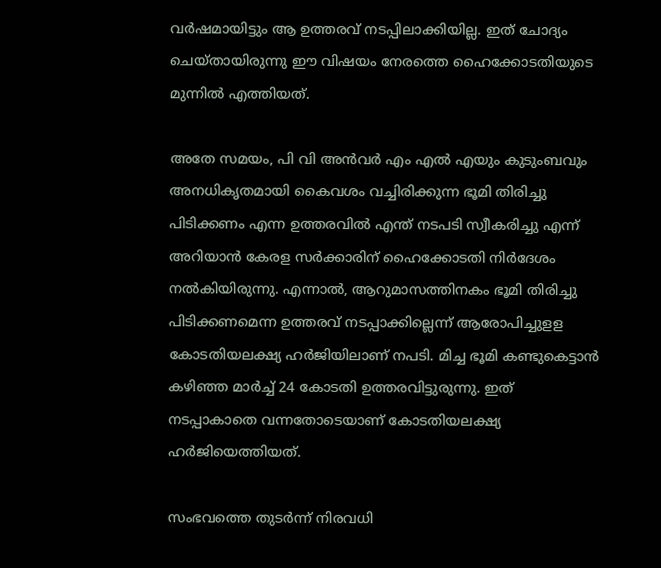വര്‍ഷമായിട്ടും ആ ഉത്തരവ് നടപ്പിലാക്കിയില്ല. ഇത് ചോദ്യം ചെയ്തായിരുന്നു ഈ വിഷയം നേരത്തെ ഹൈക്കോടതിയുടെ മുന്നിൽ എത്തിയത്.

അതേ സമയം, പി വി അൻവർ എം എൽ എയും കുടുംബവും അനധികൃതമായി കൈവശം വച്ചിരിക്കുന്ന ഭൂമി തിരിച്ചു പിടിക്കണം എന്ന ഉത്തരവിൽ എന്ത് നടപടി സ്വീകരിച്ചു എന്ന് അറിയാൻ കേരള സർക്കാരിന് ഹൈക്കോടതി നിർദേശം നൽ‌കിയിരുന്നു. എന്നാൽ, ആറുമാസത്തിനകം ഭൂമി തിരിച്ചു പിടിക്കണമെന്ന ഉത്തരവ് നടപ്പാക്കില്ലെന്ന് ആരോപിച്ചുളള കോടതിയലക്ഷ്യ ഹർജിയിലാണ് നപടി. മിച്ച ഭൂമി കണ്ടുകെട്ടാൻ കഴിഞ്ഞ മാർച്ച് 24 കോടതി ഉത്തരവിട്ടുരുന്നു. ഇത് നടപ്പാകാതെ വന്നതോടെയാണ് കോടതിയലക്ഷ്യ ഹർജിയെത്തിയത്.

സംഭവത്തെ തുടർന്ന് നിരവധി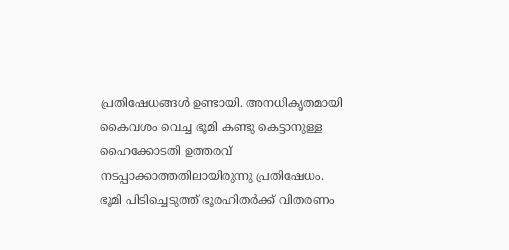പ്രതിഷേധങ്ങൾ ഉണ്ടായി. അനധികൃതമായി കൈവശം വെച്ച ഭൂമി കണ്ടു കെട്ടാനുള്ള ഹൈക്കോടതി ഉത്തരവ് നടപ്പാക്കാത്തതിലായിരുന്നു പ്രതിഷേധം. ഭൂമി പിടിച്ചെടുത്ത് ഭൂരഹിതർക്ക് വിതരണം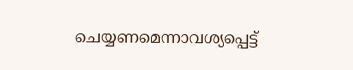ചെയ്യണമെന്നാവശ്യപ്പെട്ട്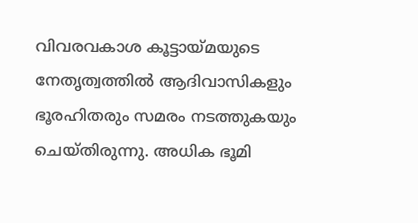വിവരവകാശ കൂട്ടായ്മയുടെ നേതൃത്വത്തിൽ ആദിവാസികളും ഭൂരഹിതരും സമരം നടത്തുകയും ചെയ്തിരുന്നു. അധിക ഭൂമി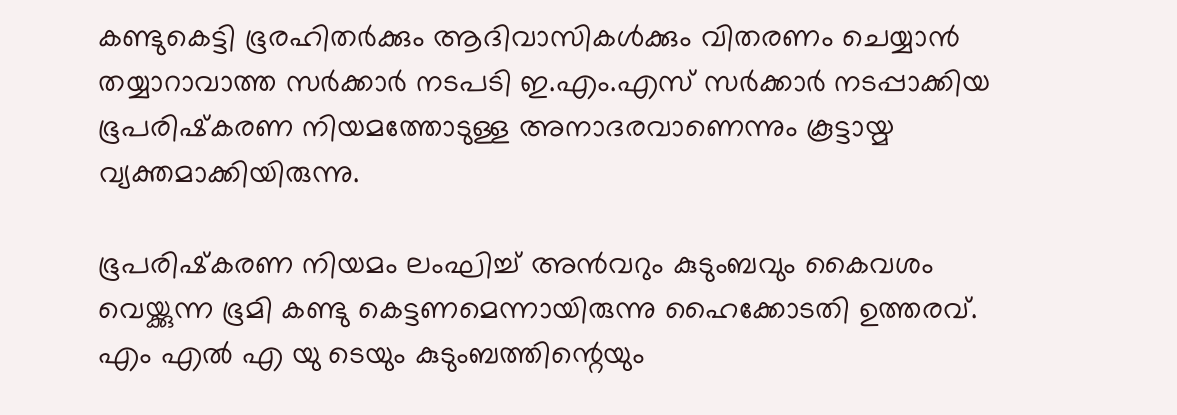കണ്ടുകെട്ടി ഭൂരഹിതര്‍ക്കും ആദിവാസികള്‍ക്കും വിതരണം ചെയ്യാന്‍ തയ്യാറാവാത്ത സര്‍ക്കാര്‍ നടപടി ഇ.എം.എസ് സര്‍ക്കാര്‍ നടപ്പാക്കിയ ഭൂപരിഷ്‌കരണ നിയമത്തോടുള്ള അനാദരവാണെന്നും കൂട്ടായ്മ വ്യക്തമാക്കിയിരുന്നു.

ഭൂപരിഷ്‌കരണ നിയമം ലംഘിച്ച് അൻവറും കുടുംബവും കൈവശം വെയ്ക്കുന്ന ഭൂമി കണ്ടു കെട്ടണമെന്നായിരുന്നു ഹൈക്കോടതി ഉത്തരവ്. എം എൽ എ യു ടെയും കുടുംബത്തിന്റെയും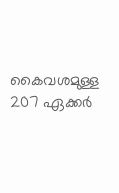കൈവശമുള്ള 207 ഏക്കർ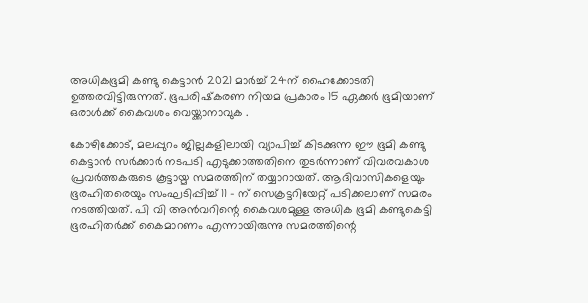അധികഭൂമി കണ്ടു കെട്ടാൻ 2021 മാർച്ച് 24ന് ഹൈക്കോടതി ഉത്തരവിട്ടിരുന്നത്. ഭൂപരിഷ്‌കരണ നിയമ പ്രകാരം 15 ഏക്കർ ഭൂമിയാണ് ഒരാൾക്ക് കൈവശം വെയ്ക്കാനാവുക .

കോഴിക്കോട്, മലപ്പുറം ജില്ലകളിലായി വ്യാപിച്ച് കിടക്കുന്ന ഈ ഭൂമി കണ്ടു കെട്ടാൻ സർക്കാർ നടപടി എടുക്കാത്തതിനെ തുടർന്നാണ് വിവരവകാശ പ്രവർത്തകരുടെ കൂട്ടായ്മ സമരത്തിന് തയ്യാറായത്. ആദിവാസികളെയും ഭൂരഹിതരെയും സംഘടിപ്പിച്ച് 11 - ന് സെക്രട്ടറിയേറ്റ് പടിക്കലാണ് സമരം നടത്തിയത്. പി വി അൻവറിന്റെ കൈവശമുള്ള അധിക ഭൂമി കണ്ടുകെട്ടി ഭൂരഹിതർക്ക് കൈമാറണം എന്നായിരുന്നു സമരത്തിന്റെ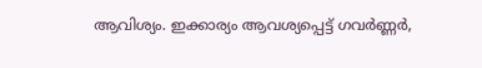ആവിശ്യം. ഇക്കാര്യം ആവശ്യപ്പെട്ട് ഗവർണ്ണർ,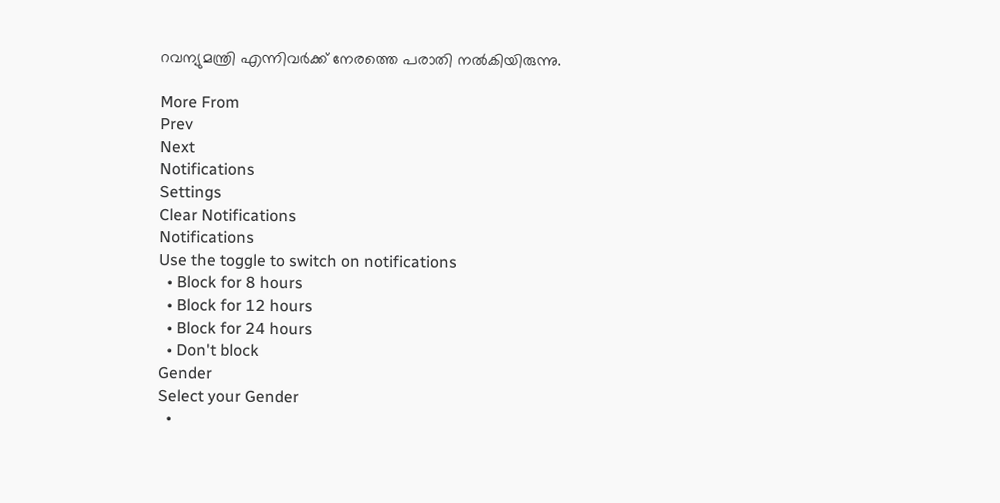റവന്യുമന്ത്രി എന്നിവർക്ക് നേരത്തെ പരാതി നൽകിയിരുന്നു.

More From
Prev
Next
Notifications
Settings
Clear Notifications
Notifications
Use the toggle to switch on notifications
  • Block for 8 hours
  • Block for 12 hours
  • Block for 24 hours
  • Don't block
Gender
Select your Gender
  •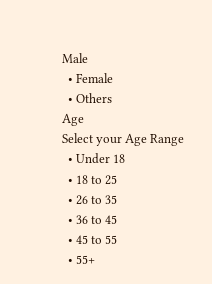Male
  • Female
  • Others
Age
Select your Age Range
  • Under 18
  • 18 to 25
  • 26 to 35
  • 36 to 45
  • 45 to 55
  • 55+